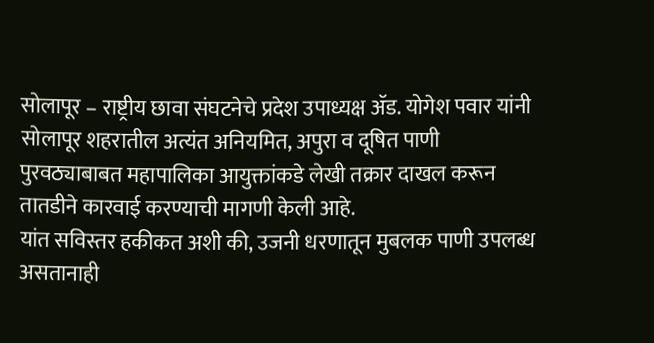सोलापूर – राष्ट्रीय छावा संघटनेचे प्रदेश उपाध्यक्ष ॲड. योगेश पवार यांनी सोलापूर शहरातील अत्यंत अनियमित, अपुरा व दूषित पाणी पुरवठ्याबाबत महापालिका आयुक्तांकडे लेखी तक्रार दाखल करून तातडीने कारवाई करण्याची मागणी केली आहे.
यांत सविस्तर हकीकत अशी की, उजनी धरणातून मुबलक पाणी उपलब्ध असतानाही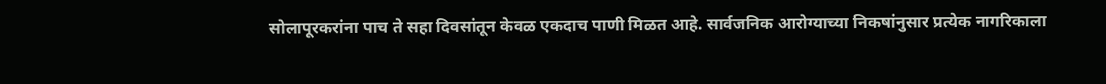सोलापूरकरांना पाच ते सहा दिवसांतून केवळ एकदाच पाणी मिळत आहे. सार्वजनिक आरोग्याच्या निकषांनुसार प्रत्येक नागरिकाला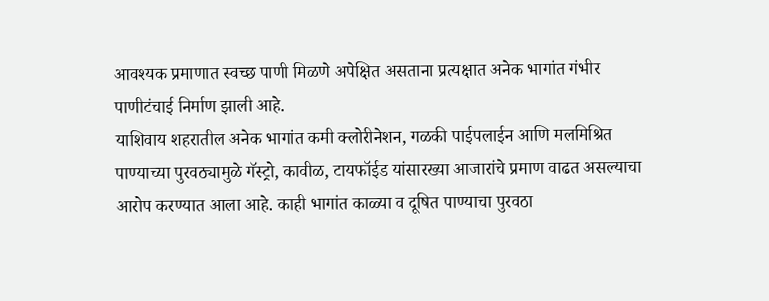आवश्यक प्रमाणात स्वच्छ पाणी मिळणे अपेक्षित असताना प्रत्यक्षात अनेक भागांत गंभीर पाणीटंचाई निर्माण झाली आहे.
याशिवाय शहरातील अनेक भागांत कमी क्लोरीनेशन, गळकी पाईपलाईन आणि मलमिश्रित पाण्याच्या पुरवठ्यामुळे गॅस्ट्रो, कावीळ, टायफॉईड यांसारख्या आजारांचे प्रमाण वाढत असल्याचा आरोप करण्यात आला आहे. काही भागांत काळ्या व दूषित पाण्याचा पुरवठा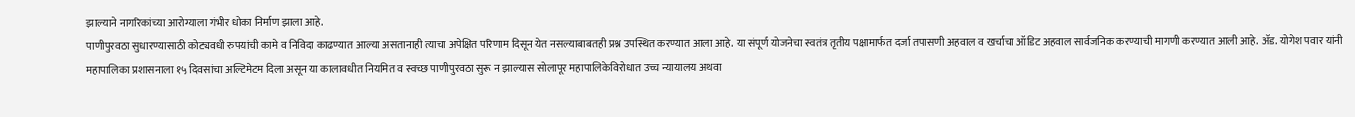झाल्याने नागरिकांच्या आरोग्याला गंभीर धोका निर्माण झाला आहे.
पाणीपुरवठा सुधारण्यासाठी कोट्यवधी रुपयांची कामे व निविदा काढण्यात आल्या असतानाही त्याचा अपेक्षित परिणाम दिसून येत नसल्याबाबतही प्रश्न उपस्थित करण्यात आला आहे. या संपूर्ण योजनेचा स्वतंत्र तृतीय पक्षामार्फत दर्जा तपासणी अहवाल व खर्चाचा ऑडिट अहवाल सार्वजनिक करण्याची मागणी करण्यात आली आहे. ॲड. योगेश पवार यांनी महापालिका प्रशासनाला १५ दिवसांचा अल्टिमेटम दिला असून या कालावधीत नियमित व स्वच्छ पाणीपुरवठा सुरू न झाल्यास सोलापूर महापालिकेविरोधात उच्च न्यायालय अथवा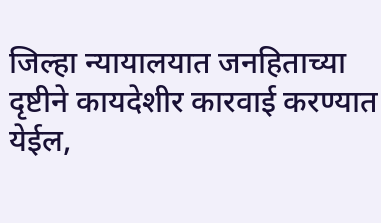जिल्हा न्यायालयात जनहिताच्या दृष्टीने कायदेशीर कारवाई करण्यात येईल,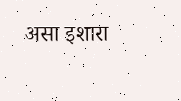असा इशारा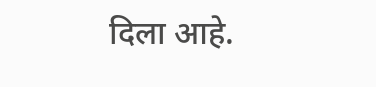दिला आहे.